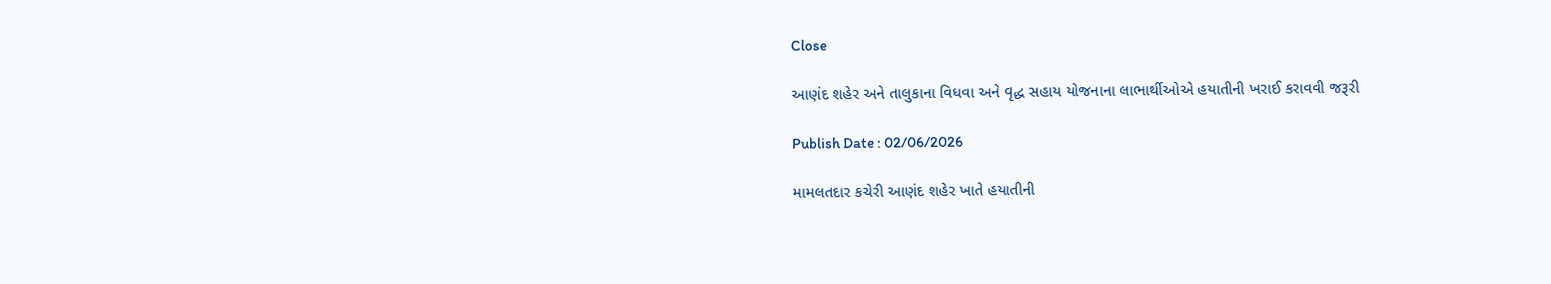Close

આણંદ શહેર અને તાલુકાના વિધવા અને વૃદ્ધ સહાય યોજનાના લાભાર્થીઓએ હયાતીની ખરાઈ કરાવવી જરૂરી

Publish Date : 02/06/2026

મામલતદાર કચેરી આણંદ શહેર ખાતે હયાતીની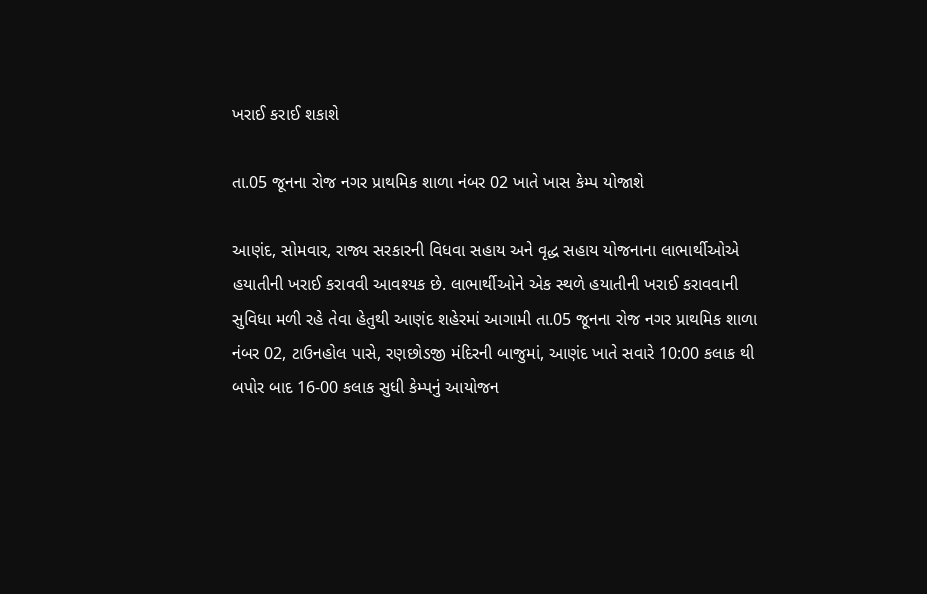ખરાઈ કરાઈ શકાશે

તા.05 જૂનના રોજ નગર પ્રાથમિક શાળા નંબર 02 ખાતે ખાસ કેમ્પ યોજાશે

આણંદ, સોમવાર, રાજ્ય સરકારની વિધવા સહાય અને વૃદ્ધ સહાય યોજનાના લાભાર્થીઓએ હયાતીની ખરાઈ કરાવવી આવશ્યક છે. લાભાર્થીઓને એક સ્થળે હયાતીની ખરાઈ કરાવવાની સુવિધા મળી રહે તેવા હેતુથી આણંદ શહેરમાં આગામી તા.05 જૂનના રોજ નગર પ્રાથમિક શાળા નંબર 02, ટાઉનહોલ પાસે, રણછોડજી મંદિરની બાજુમાં, આણંદ ખાતે સવારે 10:00 કલાક થી બપોર બાદ 16-00 કલાક સુધી કેમ્પનું આયોજન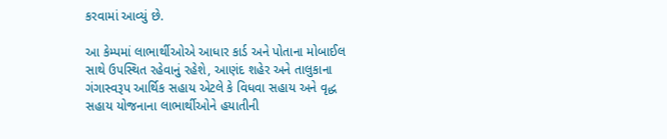કરવામાં આવ્યું છે.

આ કેમ્પમાં લાભાર્થીઓએ આધાર કાર્ડ અને પોતાના મોબાઈલ સાથે ઉપસ્થિત રહેવાનું રહેશે, આણંદ શહેર અને તાલુકાના ગંગાસ્વરૂપ આર્થિક સહાય એટલે કે વિધવા સહાય અને વૃદ્ધ સહાય યોજનાના લાભાર્થીઓને હયાતીની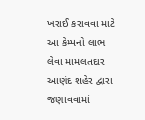ખરાઈ કરાવવા માટે આ કેમ્પનો લાભ લેવા મામલતદાર આણંદ શહેર દ્વારા જણાવવામાં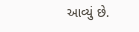આવ્યું છે.